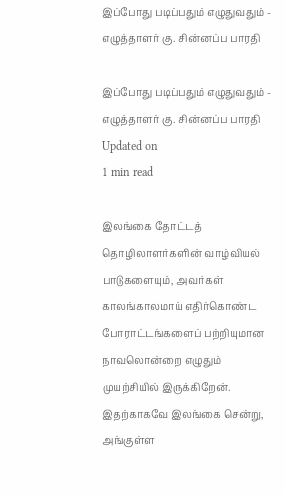இப்போது படிப்பதும் எழுதுவதும் - எழுத்தாளர் கு. சின்னப்ப பாரதி

இப்போது படிப்பதும் எழுதுவதும் - எழுத்தாளர் கு. சின்னப்ப பாரதி
Updated on
1 min read

இலங்கை தோட்டத் தொழிலாளர்களின் வாழ்வியல் பாடுகளையும், அவர்கள் காலங்காலமாய் எதிர்கொண்ட போராட்டங்களைப் பற்றியுமான நாவலொன்றை எழுதும் முயற்சியில் இருக்கிறேன். இதற்காகவே இலங்கை சென்று, அங்குள்ள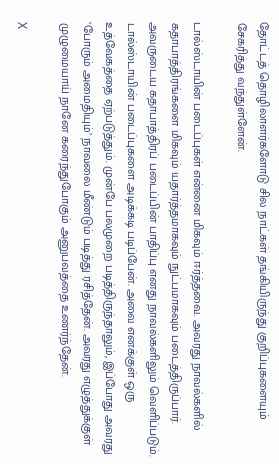தோட்டத் தொழிலாளர்களோடு சில நாட்கள் தங்கியிருந்து குறிப்புகளையும் சேகரித்து வந்துள்ளேன்.

டால்ஸ்டாயின் படைப்புகள் என்னை மிகவும் ஈர்த்தவை. அவரது நாவல்களில் கதாபாத்திரங்களை மிகவும் யதார்த்தமாகவும் நுட்பமாகவும் படைத்திருப்பார். அவருடைய கதாபாத்திரப் படைப்பின் பாதிப்பு எனது நாவல்களிலும் வெளிப்படும். டால்ஸ்டாயின் படைப்புகளை அடிக்கடி படிப்பேன். அவை எனக்குள் ஒரு உத்வேகத்தை ஏற்படுத்தும். முன்பே பலமுறை படித்திருந்தாலும், இப்போது அவரது ‘போரும் அமைதியும்’ நாவலை மீண்டும் படித்து ரசித்தேன். அவரது எழுத்துக்குள் முழுமையாய் நானே கரைந்துபோகும் அனுபவத்தை உணர்ந்தேன்.

X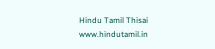Hindu Tamil Thisai
www.hindutamil.in